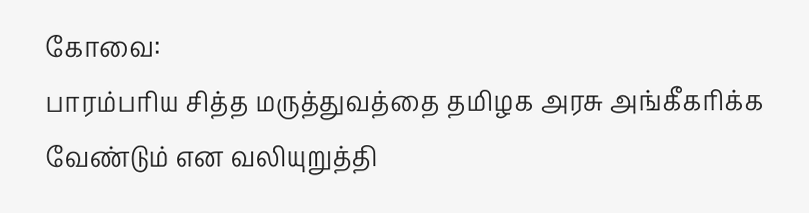கோவை:
பாரம்பரிய சித்த மருத்துவத்தை தமிழக அரசு அங்கீகரிக்க வேண்டும் என வலியுறுத்தி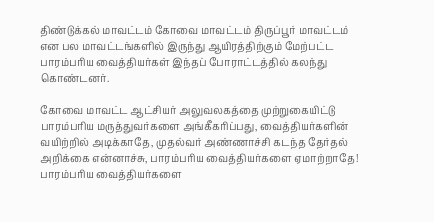திண்டுக்கல் மாவட்டம் கோவை மாவட்டம் திருப்பூர் மாவட்டம் என பல மாவட்டங்களில் இருந்து ஆயிரத்திற்கும் மேற்பட்ட பாரம்பரிய வைத்தியர்கள் இந்தப் போராட்டத்தில் கலந்து கொண்டனர்.

கோவை மாவட்ட ஆட்சியர் அலுவலகத்தை முற்றுகையிட்டு பாரம்பரிய மருத்துவர்களை அங்கீகரிப்பது, வைத்தியர்களின் வயிற்றில் அடிக்காதே, முதல்வர் அண்ணாச்சி கடந்த தேர்தல் அறிக்கை என்னாச்சு, பாரம்பரிய வைத்தியர்களை ஏமாற்றாதே! பாரம்பரிய வைத்தியர்களை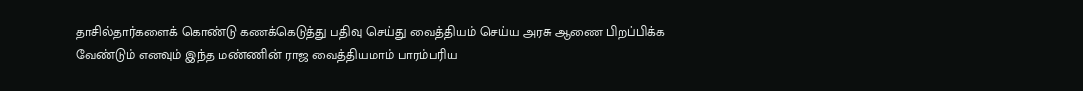தாசில்தார்களைக் கொண்டு கணக்கெடுத்து பதிவு செய்து வைத்தியம் செய்ய அரசு ஆணை பிறப்பிக்க வேண்டும் எனவும் இந்த மண்ணின் ராஜ வைத்தியமாம் பாரம்பரிய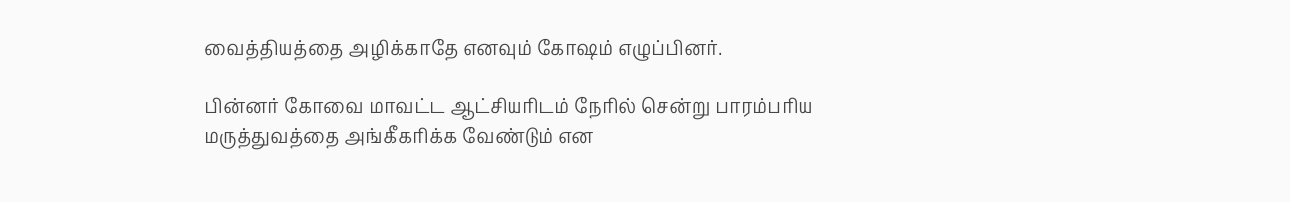வைத்தியத்தை அழிக்காதே எனவும் கோஷம் எழுப்பினர்.

பின்னர் கோவை மாவட்ட ஆட்சியரிடம் நேரில் சென்று பாரம்பரிய மருத்துவத்தை அங்கீகரிக்க வேண்டும் என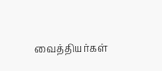வைத்தியர்கள்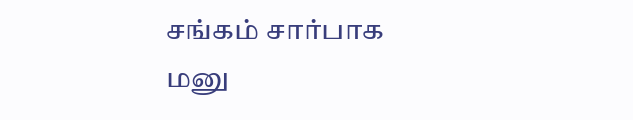சங்கம் சார்பாக மனு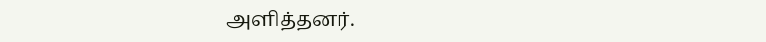அளித்தனர்.